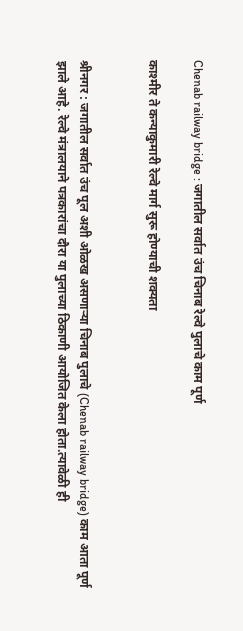Chenab railway bridge : जगातील सर्वात उंच चिनाब रेल्वे पुलाचे काम पूर्ण

काश्मीर ते कन्याकुमारी रेल्वे मार्ग सुरू होण्याची शक्यता


श्रीनगर : जगातील सर्वात उंच पूल अशी ओळख असणाऱ्या चिनाब पुलाचे (Chenab railway bridge) काम आता पूर्ण झाले आहे. रेल्वे मंत्रालयाने पत्रकारांचा दौरा या पुलाच्या ठिकाणी आयोजित केला होता.त्यावेळी ही‌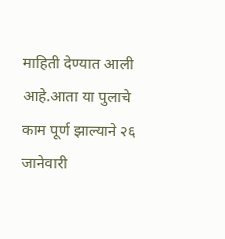माहिती देण्यात आली आहे.आता या पुलाचे काम पूर्ण झाल्याने २६ जानेवारी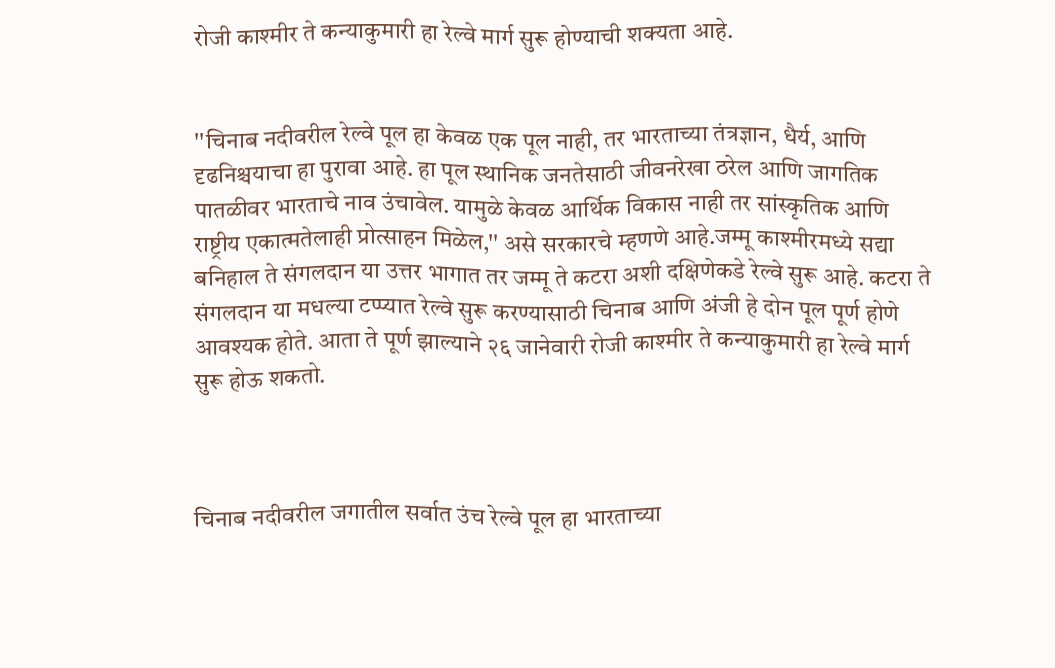रोजी काश्मीर ते कन्याकुमारी हा रेल्वे मार्ग सुरू होण्याची शक्यता आहे.


''चिनाब नदीवरील रेल्वे पूल हा केवळ एक पूल नाही, तर भारताच्या तंत्रज्ञान, धैर्य, आणि दृढनिश्चयाचा हा पुरावा आहे. हा पूल स्थानिक जनतेसाठी जीवनरेखा ठरेल आणि जागतिक पातळीवर भारताचे नाव उंचावेल. यामुळे केवळ आर्थिक विकास नाही तर सांस्कृतिक आणि राष्ट्रीय एकात्मतेलाही प्रोत्साहन मिळेल,'' असे सरकारचे म्हणणे आहे.जम्मू काश्मीरमध्ये सद्या बनिहाल ते संगलदान या उत्तर भागात तर जम्मू ते कटरा अशी दक्षिणेकडे रेल्वे सुरू आहे. कटरा ते संगलदान या मधल्या‌ टप्प्यात रेल्वे सुरू करण्यासाठी चिनाब आणि अंजी हे दोन पूल पूर्ण होणे आवश्यक होते. आता ते पूर्ण झाल्याने २६ जानेवारी रोजी काश्मीर ते कन्याकुमारी हा रेल्वे मार्ग सुरू होऊ शकतो.



चिनाब नदीवरील जगातील सर्वात उंच रेल्वे पूल हा भारताच्या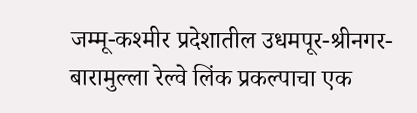जम्मू-कश्मीर प्रदेशातील उधमपूर-श्रीनगर-बारामुल्ला रेल्वे लिंक प्रकल्पाचा एक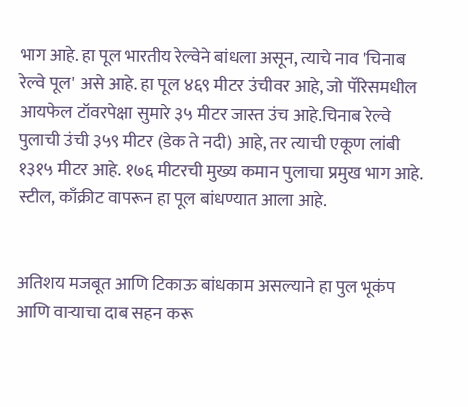भाग आहे. हा पूल भारतीय रेल्वेने बांधला असून, त्याचे नाव 'चिनाब रेल्वे पूल' असे आहे. हा पूल ४६९ मीटर उंचीवर आहे, जो पॅरिसमधील आयफेल टॉवरपेक्षा सुमारे ३५ मीटर जास्त उंच आहे.चिनाब रेल्वे पुलाची उंची ३५९ मीटर (डेक ते नदी) आहे, तर त्याची एकूण लांबी १३१५ मीटर आहे. १७६ मीटरची मुख्य कमान पुलाचा प्रमुख भाग आहे. स्टील, काँक्रीट वापरून हा पूल बांधण्यात आला आहे.


अतिशय मजबूत आणि टिकाऊ बांधकाम असल्याने हा पुल भूकंप आणि वाऱ्याचा दाब सहन करू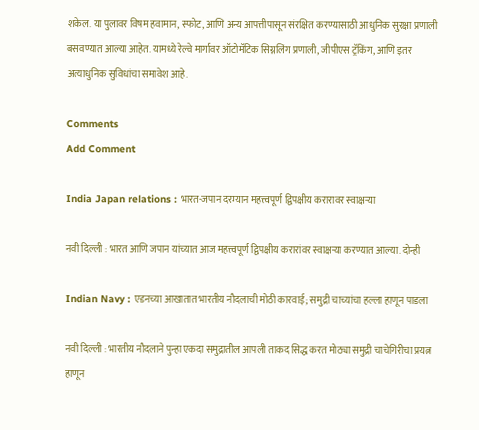शकेल. या पुलावर विषम हवामान, स्फोट, आणि अन्य आपत्तीपासून संरक्षित करण्यासाठी आधुनिक सुरक्षा प्रणाली बसवण्यात आल्या आहेत. यामध्ये रेल्वे मार्गावर ऑटोमॅटिक सिग्नलिंग प्रणाली, जीपीएस ट्रॅकिंग, आणि इतर अत्याधुनिक सुविधांचा समावेश आहे.

Comments
Add Comment

India Japan relations : भारत-जपान दरम्यान महत्त्वपूर्ण द्विपक्षीय करारावर स्वाक्षऱ्या

नवी दिल्ली : भारत आणि जपान यांच्यात आज महत्त्वपूर्ण द्विपक्षीय करारांवर स्वाक्षऱ्या करण्यात आल्या. दोन्ही

Indian Navy : एडनच्या आखातात भारतीय नौदलाची मोठी कारवाई; समुद्री चाच्यांचा हल्ला हाणून पाडला

नवी दिल्ली : भारतीय नौदलाने पुन्हा एकदा समुद्रातील आपली ताकद सिद्ध करत मोठ्या समुद्री चाचेगिरीचा प्रयत्न हाणून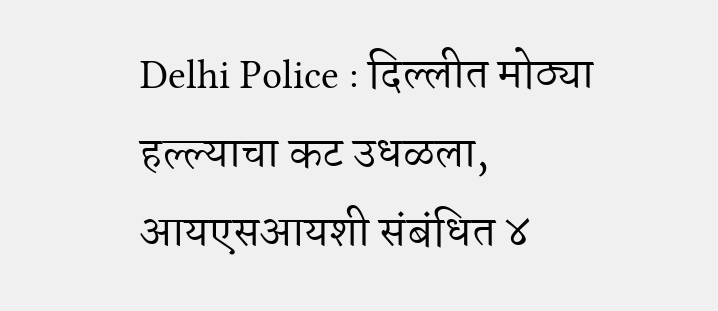Delhi Police : दिल्लीत मोठ्या हल्ल्याचा कट उधळला, आयएसआयशी संबंधित ४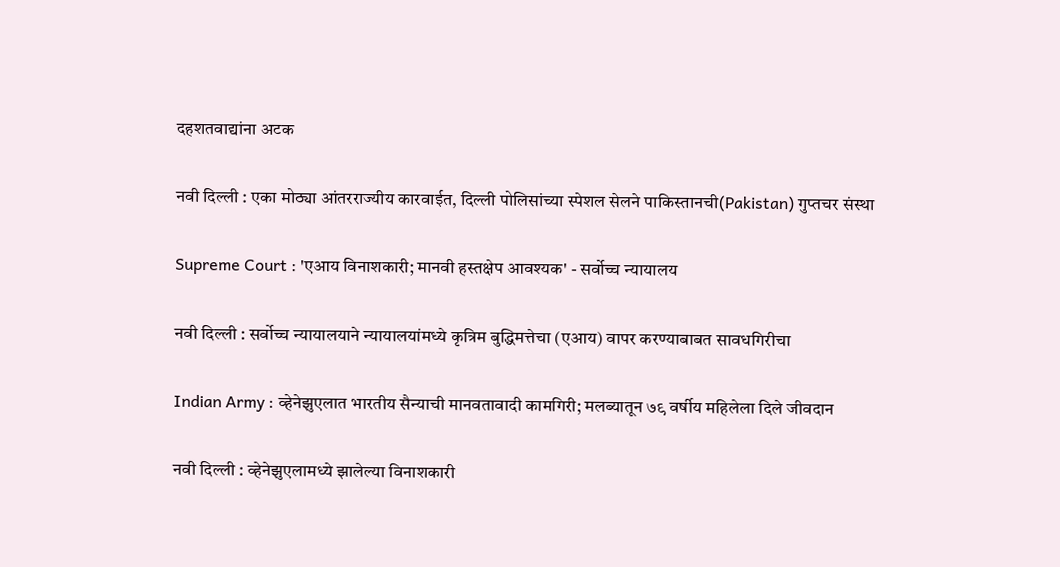दहशतवाद्यांना अटक

नवी दिल्ली : एका मोठ्या आंतरराज्यीय कारवाईत, दिल्ली पोलिसांच्या स्पेशल सेलने पाकिस्तानची(Pakistan) गुप्तचर संस्था

Supreme Court : 'एआय विनाशकारी; मानवी हस्तक्षेप आवश्यक' - सर्वोच्च न्यायालय

नवी दिल्ली : सर्वोच्च न्यायालयाने न्यायालयांमध्ये कृत्रिम बुद्धिमत्तेचा (एआय) वापर करण्याबाबत सावधगिरीचा

Indian Army : व्हेनेझुएलात भारतीय सैन्याची मानवतावादी कामगिरी; मलब्यातून ७९ वर्षीय महिलेला दिले जीवदान

नवी दिल्ली : व्हेनेझुएलामध्ये झालेल्या विनाशकारी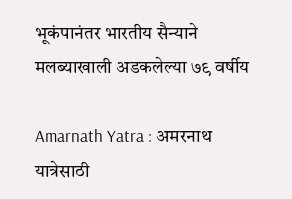भूकंपानंतर भारतीय सैन्याने मलब्याखाली अडकलेल्या ७९ वर्षीय

Amarnath Yatra : अमरनाथ यात्रेसाठी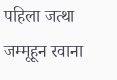पहिला जत्था जम्मूहून रवाना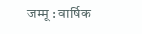जम्मू : वार्षिक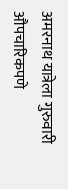अमरनाथ यात्रेला गुरुवारी औपचारिकपणे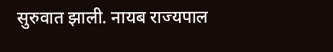सुरुवात झाली. नायब राज्यपाल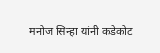मनोज सिन्हा यांनी कडेकोट